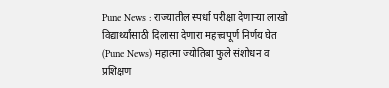Pune News : राज्यातील स्पर्धा परीक्षा देणाऱ्या लाखो विद्यार्थ्यांसाठी दिलासा देणारा महत्त्वपूर्ण निर्णय घेत (Pune News) महात्मा ज्योतिबा फुले संशोधन व प्रशिक्षण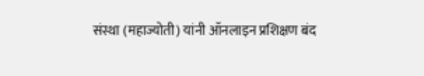संस्था (महाज्योती) यांनी ऑनलाइन प्रशिक्षण बंद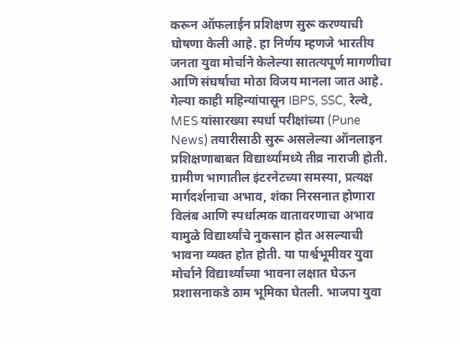करून ऑफलाईन प्रशिक्षण सुरू करण्याची घोषणा केली आहे. हा निर्णय म्हणजे भारतीय जनता युवा मोर्चाने केलेल्या सातत्यपूर्ण मागणीचा आणि संघर्षाचा मोठा विजय मानला जात आहे. गेल्या काही महिन्यांपासून IBPS, SSC, रेल्वे, MES यांसारख्या स्पर्धा परीक्षांच्या (Pune News) तयारीसाठी सुरू असलेल्या ऑनलाइन प्रशिक्षणाबाबत विद्यार्थ्यांमध्ये तीव्र नाराजी होती. ग्रामीण भागातील इंटरनेटच्या समस्या, प्रत्यक्ष मार्गदर्शनाचा अभाव, शंका निरसनात होणारा विलंब आणि स्पर्धात्मक वातावरणाचा अभाव यामुळे विद्यार्थ्यांचे नुकसान होत असल्याची भावना व्यक्त होत होती. या पार्श्वभूमीवर युवा मोर्चाने विद्यार्थ्यांच्या भावना लक्षात घेऊन प्रशासनाकडे ठाम भूमिका घेतली. भाजपा युवा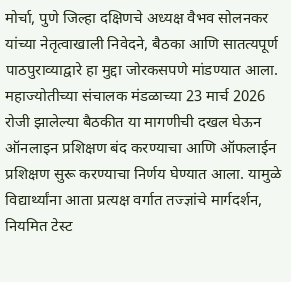मोर्चा, पुणे जिल्हा दक्षिणचे अध्यक्ष वैभव सोलनकर यांच्या नेतृत्वाखाली निवेदने, बैठका आणि सातत्यपूर्ण पाठपुराव्याद्वारे हा मुद्दा जोरकसपणे मांडण्यात आला. महाज्योतीच्या संचालक मंडळाच्या 23 मार्च 2026 रोजी झालेल्या बैठकीत या मागणीची दखल घेऊन ऑनलाइन प्रशिक्षण बंद करण्याचा आणि ऑफलाईन प्रशिक्षण सुरू करण्याचा निर्णय घेण्यात आला. यामुळे विद्यार्थ्यांना आता प्रत्यक्ष वर्गात तज्ज्ञांचे मार्गदर्शन, नियमित टेस्ट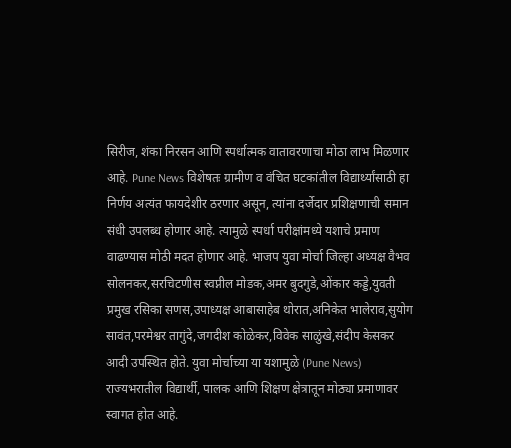सिरीज, शंका निरसन आणि स्पर्धात्मक वातावरणाचा मोठा लाभ मिळणार आहे. Pune News विशेषतः ग्रामीण व वंचित घटकांतील विद्यार्थ्यांसाठी हा निर्णय अत्यंत फायदेशीर ठरणार असून, त्यांना दर्जेदार प्रशिक्षणाची समान संधी उपलब्ध होणार आहे. त्यामुळे स्पर्धा परीक्षांमध्ये यशाचे प्रमाण वाढण्यास मोठी मदत होणार आहे. भाजप युवा मोर्चा जिल्हा अध्यक्ष वैभव सोलनकर,सरचिटणीस स्वप्नील मोडक,अमर बुदगुडे,ओंकार कड्डे,युवती प्रमुख रसिका सणस,उपाध्यक्ष आबासाहेब थोरात,अनिकेत भालेराव,सुयोग सावंत,परमेश्वर तागुंदे,जगदीश कोळेकर,विवेक साळुंखे,संदीप केसकर आदी उपस्थित होते. युवा मोर्चाच्या या यशामुळे (Pune News) राज्यभरातील विद्यार्थी, पालक आणि शिक्षण क्षेत्रातून मोठ्या प्रमाणावर स्वागत होत आहे.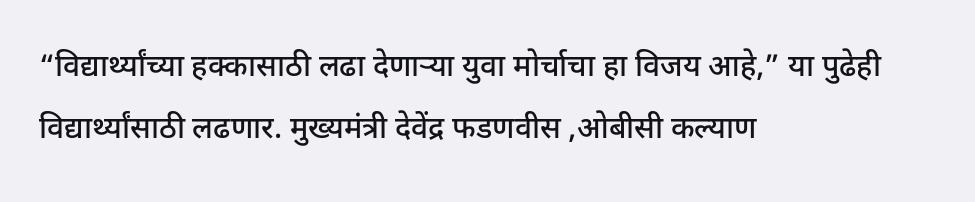“विद्यार्थ्यांच्या हक्कासाठी लढा देणाऱ्या युवा मोर्चाचा हा विजय आहे,” या पुढेही विद्यार्थ्यांसाठी लढणार. मुख्यमंत्री देवेंद्र फडणवीस ,ओबीसी कल्याण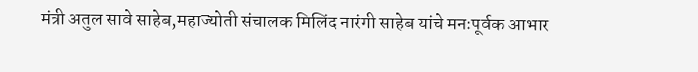मंत्री अतुल सावे साहेब,महाज्योती संचालक मिलिंद नारंगी साहेब यांचे मनःपूर्वक आभार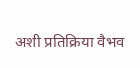अशी प्रतिक्रिया वैभव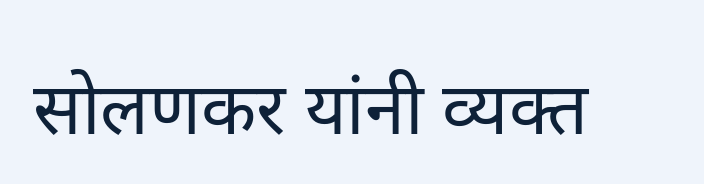सोलणकर यांनी व्यक्त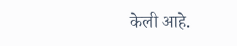केली आहे.